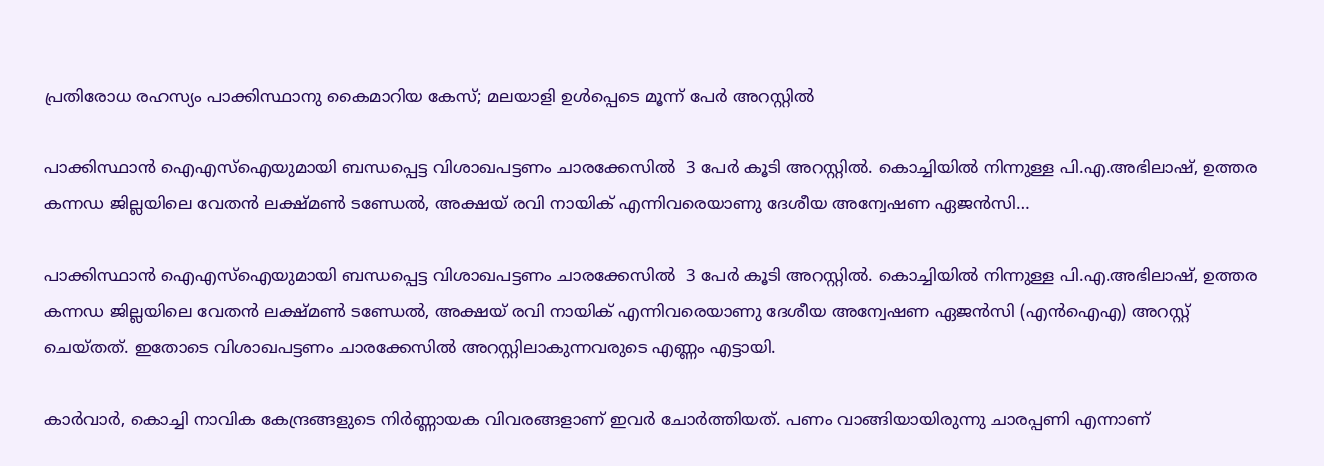പ്രതിരോധ രഹസ്യം പാക്കിസ്ഥാനു കൈമാറിയ കേസ്; മലയാളി ഉൾപ്പെടെ മൂന്ന് പേർ അറസ്റ്റിൽ

പാക്കിസ്ഥാൻ ഐഎസ്‌ഐയുമായി ബന്ധപ്പെട്ട വിശാഖപട്ടണം ചാരക്കേസിൽ  3 പേർ കൂടി അറസ്റ്റിൽ. കൊച്ചിയിൽ നിന്നുള്ള പി.എ.അഭിലാഷ്, ഉത്തര കന്നഡ ജില്ലയിലെ വേതൻ ലക്ഷ്മൺ ടണ്ഡേൽ, അക്ഷയ് രവി നായിക് എന്നിവരെയാണു ദേശീയ അന്വേഷണ ഏജൻസി…

പാക്കിസ്ഥാൻ ഐഎസ്‌ഐയുമായി ബന്ധപ്പെട്ട വിശാഖപട്ടണം ചാരക്കേസിൽ  3 പേർ കൂടി അറസ്റ്റിൽ. കൊച്ചിയിൽ നിന്നുള്ള പി.എ.അഭിലാഷ്, ഉത്തര കന്നഡ ജില്ലയിലെ വേതൻ ലക്ഷ്മൺ ടണ്ഡേൽ, അക്ഷയ് രവി നായിക് എന്നിവരെയാണു ദേശീയ അന്വേഷണ ഏജൻസി (എൻ‌ഐ‌എ) അറസ്റ്റ് ചെയ്തത്. ഇതോടെ വിശാഖപട്ടണം ചാരക്കേസില്‍ അറസ്റ്റിലാകുന്നവരുടെ എണ്ണം എട്ടായി.

കാര്‍വാര്‍, കൊച്ചി നാവിക കേന്ദ്രങ്ങളുടെ നിര്‍ണ്ണായക വിവരങ്ങളാണ് ഇവര്‍ ചോര്‍ത്തിയത്. പണം വാങ്ങിയായിരുന്നു ചാരപ്പണി എന്നാണ്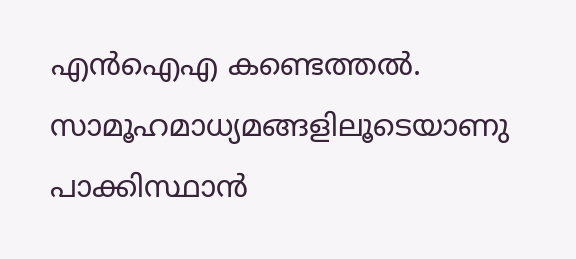എന്‍ഐഎ കണ്ടെത്തല്‍. സാമൂഹമാധ്യമങ്ങളിലൂടെയാണു പാക്കിസ്ഥാന്‍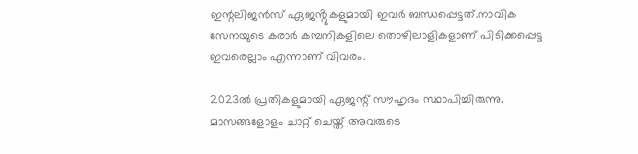ഇന്റലിജന്‍സ് ഏജൻ്റുകളുമായി ഇവര്‍ ബന്ധപ്പെട്ടത്.നാവിക സേനയുടെ കരാര്‍ കമ്പനികളിലെ തൊഴിലാളികളാണ് പിടിക്കപ്പെട്ട ഇവരെല്ലാം എന്നാണ് വിവരം.

2023ല്‍ പ്രതികളുമായി ഏജന്റ് സൗഹൃദം സ്ഥാപിച്ചിരുന്നു. മാസങ്ങളോളം ചാറ്റ് ചെയ്ത് അവരുടെ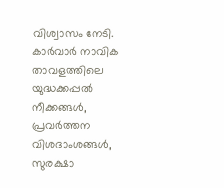വിശ്വാസം നേടി. കാര്‍വാര്‍ നാവിക താവളത്തിലെ യുദ്ധക്കപ്പല്‍ നീക്കങ്ങള്‍, പ്രവര്‍ത്തന വിശദാംശങ്ങള്‍, സുരക്ഷാ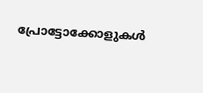പ്രോട്ടോക്കോളുകള്‍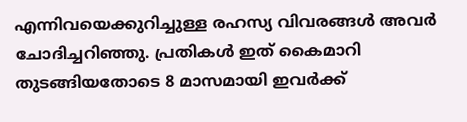എന്നിവയെക്കുറിച്ചുള്ള രഹസ്യ വിവരങ്ങൾ അവർ  ചോദിച്ചറിഞ്ഞു. പ്രതികൾ ഇത് കൈമാറി തുടങ്ങിയതോടെ 8 മാസമായി ഇവര്‍ക്ക്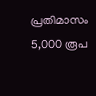പ്രതിമാസം 5,000 രൂപ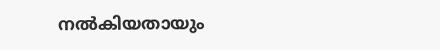നല്‍കിയതായും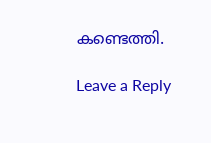കണ്ടെത്തി.

Leave a Reply